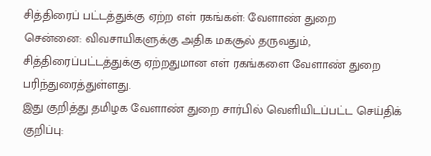சித்திரைப் பட்டத்துக்கு ஏற்ற எள் ரகங்கள்: வேளாண் துறை
சென்னை: விவசாயிகளுக்கு அதிக மகசூல் தருவதும், சித்திரைப்பட்டத்துக்கு ஏற்றதுமான எள் ரகங்களை வேளாண் துறை பரிந்துரைத்துள்ளது.
இது குறித்து தமிழக வேளாண் துறை சார்பில் வெளியிடப்பட்ட செய்திக் குறிப்பு: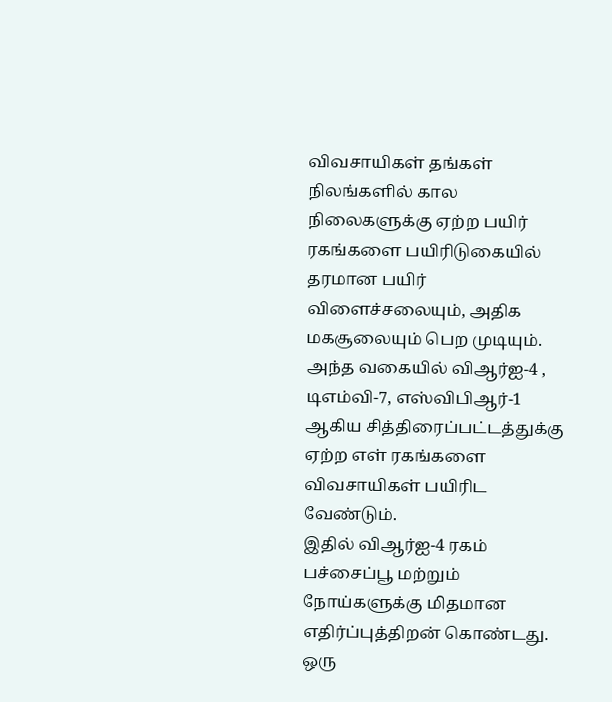விவசாயிகள் தங்கள் நிலங்களில் கால நிலைகளுக்கு ஏற்ற பயிர் ரகங்களை பயிரிடுகையில் தரமான பயிர் விளைச்சலையும், அதிக மகசூலையும் பெற முடியும். அந்த வகையில் விஆர்ஐ-4 , டிஎம்வி-7, எஸ்விபிஆர்-1 ஆகிய சித்திரைப்பட்டத்துக்கு ஏற்ற எள் ரகங்களை விவசாயிகள் பயிரிட வேண்டும்.
இதில் விஆர்ஐ-4 ரகம் பச்சைப்பூ மற்றும் நோய்களுக்கு மிதமான எதிர்ப்புத்திறன் கொண்டது. ஒரு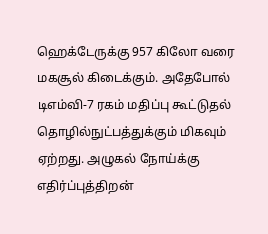ஹெக்டேருக்கு 957 கிலோ வரை மகசூல் கிடைக்கும். அதேபோல் டிஎம்வி-7 ரகம் மதிப்பு கூட்டுதல் தொழில்நுட்பத்துக்கும் மிகவும் ஏற்றது. அழுகல் நோய்க்கு எதிர்ப்புத்திறன்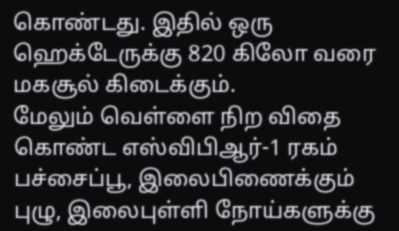கொண்டது. இதில் ஒரு ஹெக்டேருக்கு 820 கிலோ வரை மகசூல் கிடைக்கும்.
மேலும் வெள்ளை நிற விதை கொண்ட எஸ்விபிஆர்-1 ரகம் பச்சைப்பூ, இலைபிணைக்கும் புழு, இலைபுள்ளி நோய்களுக்கு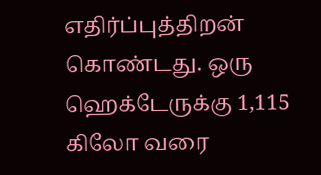எதிர்ப்புத்திறன் கொண்டது. ஒரு ஹெக்டேருக்கு 1,115 கிலோ வரை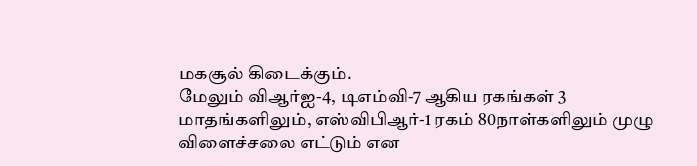மகசூல் கிடைக்கும்.
மேலும் விஆர்ஐ-4, டிஎம்வி-7 ஆகிய ரகங்கள் 3 மாதங்களிலும், எஸ்விபிஆர்-1 ரகம் 80நாள்களிலும் முழு விளைச்சலை எட்டும் என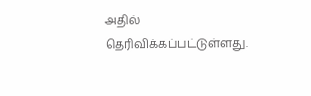அதில் தெரிவிக்கப்பட்டுள்ளது.